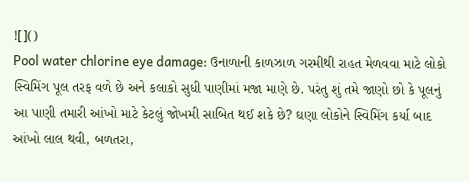![]()
Pool water chlorine eye damage: ઉનાળાની કાળઝાળ ગરમીથી રાહત મેળવવા માટે લોકો સ્વિમિંગ પૂલ તરફ વળે છે અને કલાકો સુધી પાણીમાં મજા માણે છે. પરંતુ શું તમે જાણો છો કે પૂલનું આ પાણી તમારી આંખો માટે કેટલું જોખમી સાબિત થઈ શકે છે? ઘણા લોકોને સ્વિમિંગ કર્યા બાદ આંખો લાલ થવી, બળતરા,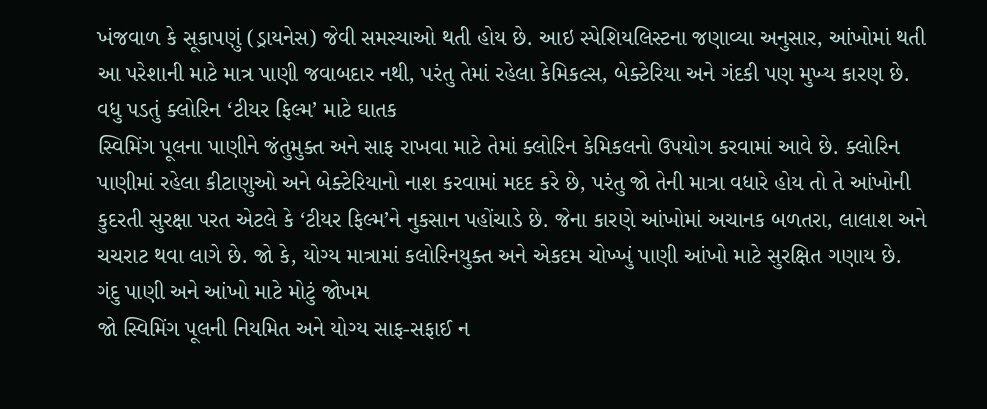ખંજવાળ કે સૂકાપણું (ડ્રાયનેસ) જેવી સમસ્યાઓ થતી હોય છે. આઇ સ્પેશિયલિસ્ટના જણાવ્યા અનુસાર, આંખોમાં થતી આ પરેશાની માટે માત્ર પાણી જવાબદાર નથી, પરંતુ તેમાં રહેલા કેમિકલ્સ, બેક્ટેરિયા અને ગંદકી પણ મુખ્ય કારણ છે.
વધુ પડતું ક્લોરિન ‘ટીયર ફિલ્મ’ માટે ઘાતક
સ્વિમિંગ પૂલના પાણીને જંતુમુક્ત અને સાફ રાખવા માટે તેમાં ક્લોરિન કેમિકલનો ઉપયોગ કરવામાં આવે છે. ક્લોરિન પાણીમાં રહેલા કીટાણુઓ અને બેક્ટેરિયાનો નાશ કરવામાં મદદ કરે છે, પરંતુ જો તેની માત્રા વધારે હોય તો તે આંખોની કુદરતી સુરક્ષા પરત એટલે કે ‘ટીયર ફિલ્મ’ને નુકસાન પહોંચાડે છે. જેના કારણે આંખોમાં અચાનક બળતરા, લાલાશ અને ચચરાટ થવા લાગે છે. જો કે, યોગ્ય માત્રામાં કલોરિનયુક્ત અને એકદમ ચોખ્ખું પાણી આંખો માટે સુરક્ષિત ગણાય છે.
ગંદુ પાણી અને આંખો માટે મોટું જોખમ
જો સ્વિમિંગ પૂલની નિયમિત અને યોગ્ય સાફ-સફાઈ ન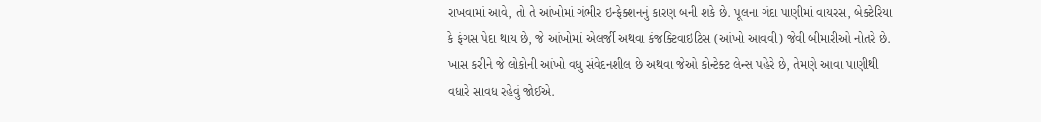રાખવામાં આવે, તો તે આંખોમાં ગંભીર ઇન્ફેક્શનનું કારણ બની શકે છે. પૂલના ગંદા પાણીમાં વાયરસ, બેક્ટેરિયા કે ફંગસ પેદા થાય છે, જે આંખોમાં એલર્જી અથવા કંજક્ટિવાઇટિસ (આંખો આવવી) જેવી બીમારીઓ નોતરે છે. ખાસ કરીને જે લોકોની આંખો વધુ સંવેદનશીલ છે અથવા જેઓ કોન્ટેક્ટ લેન્સ પહેરે છે, તેમણે આવા પાણીથી વધારે સાવધ રહેવું જોઈએ.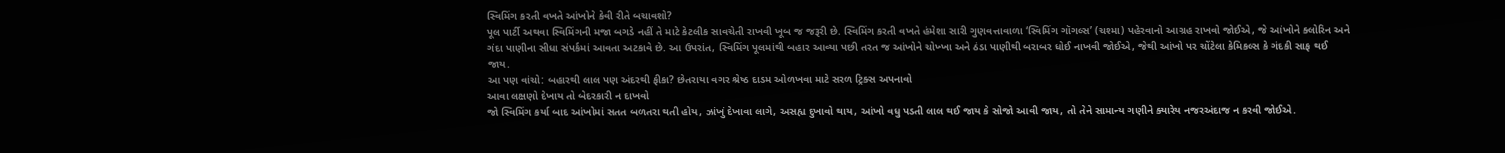સ્વિમિંગ કરતી વખતે આંખોને કેવી રીતે બચાવશો?
પૂલ પાર્ટી અથવા સ્વિમિંગની મજા બગડે નહીં તે માટે કેટલીક સાવચેતી રાખવી ખૂબ જ જરૂરી છે. સ્વિમિંગ કરતી વખતે હંમેશા સારી ગુણવત્તાવાળા ‘સ્વિમિંગ ગૉગલ્સ’ (ચશ્મા) પહેરવાનો આગ્રહ રાખવો જોઈએ, જે આંખોને ક્લોરિન અને ગંદા પાણીના સીધા સંપર્કમાં આવતા અટકાવે છે. આ ઉપરાંત, સ્વિમિંગ પૂલમાંથી બહાર આવ્યા પછી તરત જ આંખોને ચોખ્ખા અને ઠંડા પાણીથી બરાબર ધોઈ નાખવી જોઈએ, જેથી આંખો પર ચોંટેલા કેમિકલ્સ કે ગંદકી સાફ થઈ જાય.
આ પણ વાંચો: બહારથી લાલ પણ અંદરથી ફીકા? છેતરાયા વગર શ્રેષ્ઠ દાડમ ઓળખવા માટે સરળ ટ્રિક્સ અપનાવો
આવા લક્ષણો દેખાય તો બેદરકારી ન દાખવો
જો સ્વિમિંગ કર્યા બાદ આંખોમાં સતત બળતરા થતી હોય, ઝાંખું દેખાવા લાગે, અસહ્ય દુખાવો થાય, આંખો વધુ પડતી લાલ થઈ જાય કે સોજો આવી જાય, તો તેને સામાન્ય ગણીને ક્યારેય નજરઅંદાજ ન કરવી જોઈએ.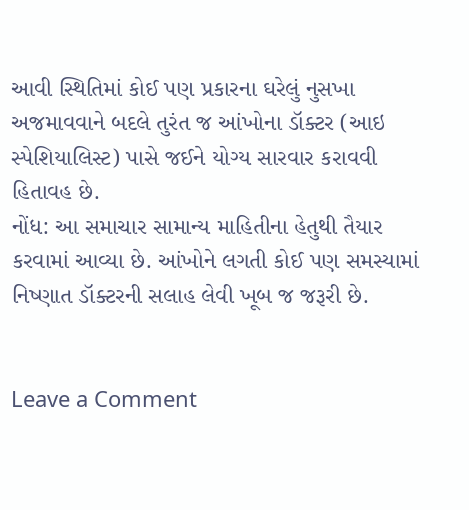આવી સ્થિતિમાં કોઈ પણ પ્રકારના ઘરેલું નુસખા અજમાવવાને બદલે તુરંત જ આંખોના ડૉક્ટર (આઇ સ્પેશિયાલિસ્ટ) પાસે જઈને યોગ્ય સારવાર કરાવવી હિતાવહ છે.
નોંધ: આ સમાચાર સામાન્ય માહિતીના હેતુથી તૈયાર કરવામાં આવ્યા છે. આંખોને લગતી કોઈ પણ સમસ્યામાં નિષ્ણાત ડૉક્ટરની સલાહ લેવી ખૂબ જ જરૂરી છે.


Leave a Comment